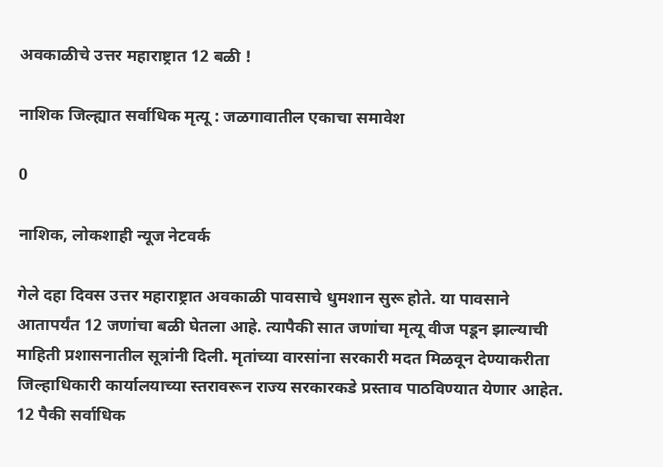अवकाळीचे उत्तर महाराष्ट्रात 12 बळी !

नाशिक जिल्ह्यात सर्वाधिक मृत्यू : जळगावातील एकाचा समावेश

0

नाशिक, लोकशाही न्यूज नेटवर्क

गेले दहा दिवस उत्तर महाराष्ट्रात अवकाळी पावसाचे धुमशान सुरू होते. या पावसाने आतापर्यंत 12 जणांचा बळी घेतला आहे. त्यापैकी सात जणांचा मृत्यू वीज पडून झाल्याची माहिती प्रशासनातील सूत्रांनी दिली. मृतांच्या वारसांना सरकारी मदत मिळवून देण्याकरीता जिल्हाधिकारी कार्यालयाच्या स्तरावरून राज्य सरकारकडे प्रस्ताव पाठविण्यात येणार आहेत. 12 पैकी सर्वाधिक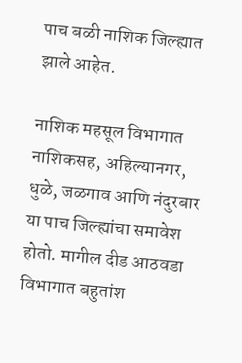पाच बळी नाशिक जिल्ह्यात झाले आहेत.

नाशिक महसूल विभागात नाशिकसह, अहिल्यानगर, धुळे, जळगाव आणि नंदुरबार या पाच जिल्ह्यांचा समावेश होतो. मागील दीड आठवडा विभागात बहुतांश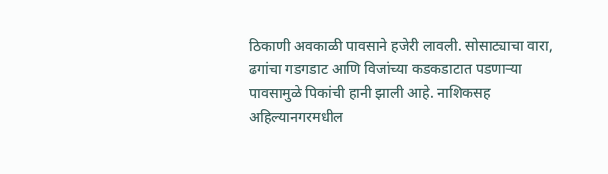ठिकाणी अवकाळी पावसाने हजेरी लावली. सोसाट्याचा वारा, ढगांचा गडगडाट आणि विजांच्या कडकडाटात पडणाऱ्या पावसामुळे पिकांची हानी झाली आहे. नाशिकसह अहिल्यानगरमधील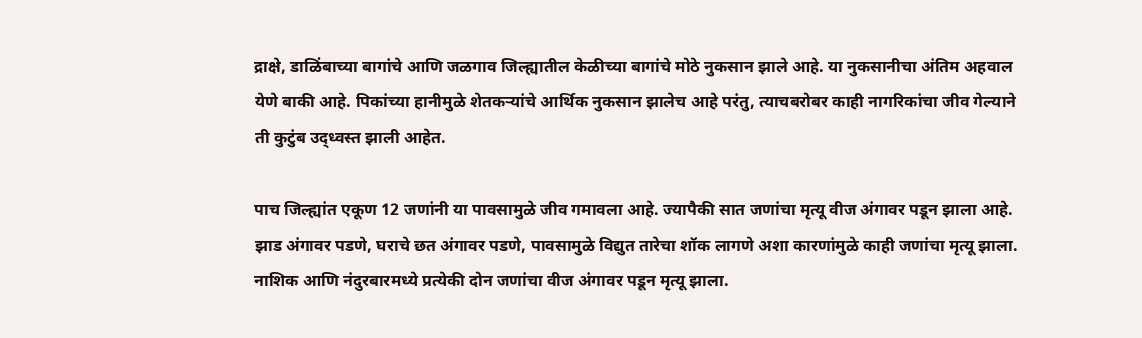द्राक्षे, डाळिंबाच्या बागांचे आणि जळगाव जिल्ह्यातील केळीच्या बागांचे मोठे नुकसान झाले आहे. या नुकसानीचा अंतिम अहवाल येणे बाकी आहे. पिकांच्या हानीमुळे शेतकऱ्यांचे आर्थिक नुकसान झालेच आहे परंतु, त्याचबरोबर काही नागरिकांचा जीव गेल्याने ती कुटुंब उद्ध्वस्त झाली आहेत.

पाच जिल्ह्यांत एकूण 12 जणांनी या पावसामुळे जीव गमावला आहे. ज्यापैकी सात जणांचा मृत्यू वीज अंगावर पडून झाला आहे. झाड अंगावर पडणे, घराचे छत अंगावर पडणे, पावसामुळे विद्युत तारेचा शॉक लागणे अशा कारणांमुळे काही जणांचा मृत्यू झाला. नाशिक आणि नंदुरबारमध्ये प्रत्येकी दोन जणांचा वीज अंगावर पडून मृत्यू झाला.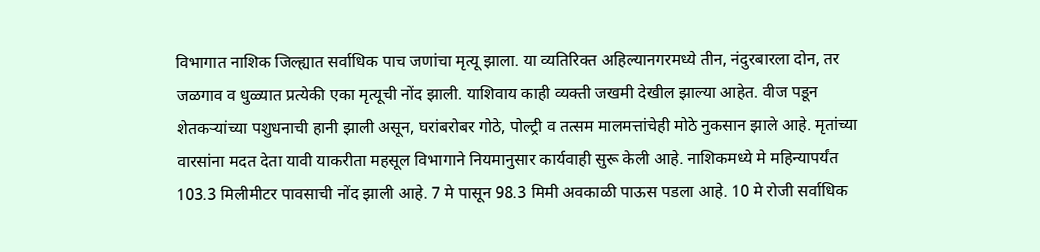विभागात नाशिक जिल्ह्यात सर्वाधिक पाच जणांचा मृत्यू झाला. या व्यतिरिक्त अहिल्यानगरमध्ये तीन, नंदुरबारला दोन, तर जळगाव व धुळ्यात प्रत्येकी एका मृत्यूची नोंद झाली. याशिवाय काही व्यक्ती जखमी देखील झाल्या आहेत. वीज पडून शेतकऱ्यांच्या पशुधनाची हानी झाली असून, घरांबरोबर गोठे, पोल्ट्री व तत्सम मालमत्तांचेही मोठे नुकसान झाले आहे. मृतांच्या वारसांना मदत देता यावी याकरीता महसूल विभागाने नियमानुसार कार्यवाही सुरू केली आहे. नाशिकमध्ये मे महिन्यापर्यंत 103.3 मिलीमीटर पावसाची नोंद झाली आहे. 7 मे पासून 98.3 मिमी अवकाळी पाऊस पडला आहे. 10 मे रोजी सर्वाधिक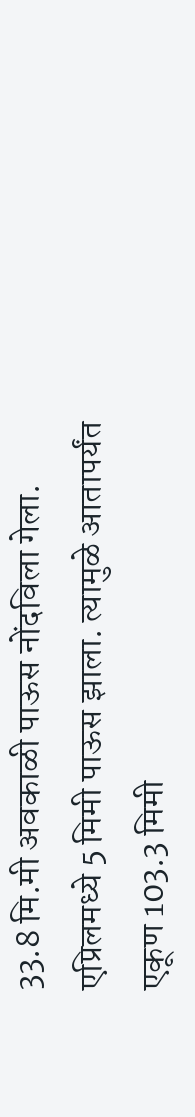33.8 मि.मी अवकाळी पाऊस नोंदविला गेला. एप्रिलमध्ये 5 मिमी पाऊस झाला. त्यामुळे आतापर्यंत एकूण 103.3 मिमी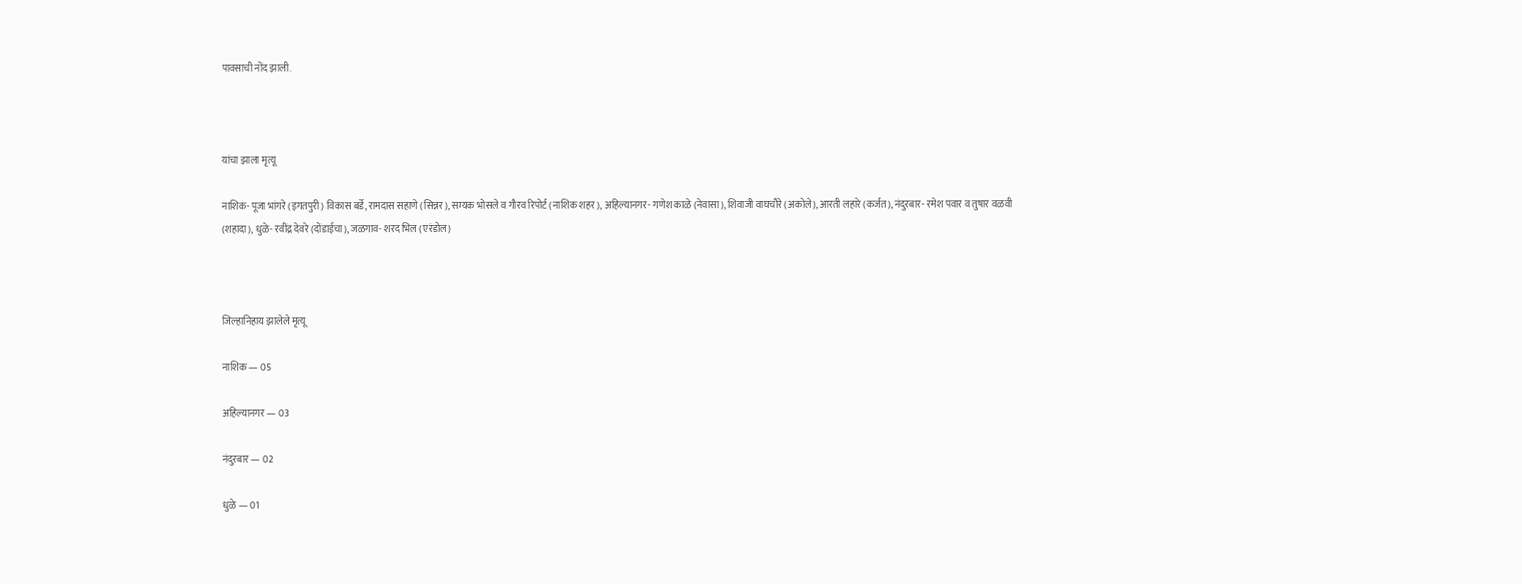पावसाची नोंद झाली.



यांचा झाला मृत्यू

नाशिक- पूजा भांगरे (इगतपुरी) विकास बर्डे, रामदास सहाणे (सिन्नर), सम्यक भोसले व गौरव रिपोर्ट (नाशिक शहर), अहिल्यानगर- गणेश काळे (नेवासा), शिवाजी वाघचौरे (अकोले), आरती लहारे (कर्जत), नंदुरबार- रमेश पवार व तुषार वळवी (शहादा), धुळे- रवींद्र देवरे (दोंडाईचा), जळगाव- शरद भिल (एरंडोल)



जिल्हानिहाय झालेले मृत्यू

नाशिक — 05

अहिल्यानगर — 03

नंदुरबार — 02

धुळे — 01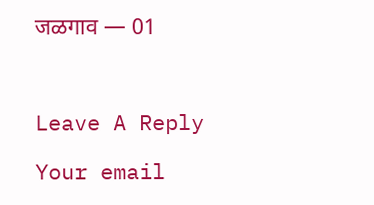जळगाव — 01



Leave A Reply

Your email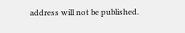address will not be published.